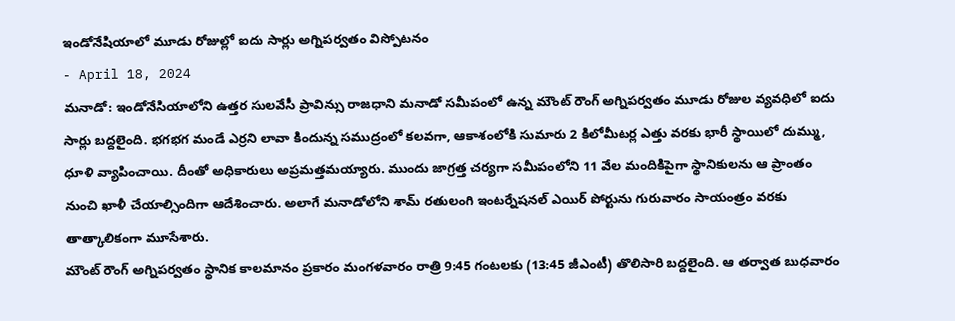ఇండోనేషియాలో మూడు రోజుల్లో ఐదు సార్లు అగ్నిపర్వతం విస్పోటనం
- April 18, 2024
మనాడో: ఇండోనేసియాలోని ఉత్తర సులవేసీ ప్రావిన్సు రాజధాని మనాడో సమీపంలో ఉన్న మౌంట్ రౌంగ్ అగ్నిపర్వతం మూడు రోజుల వ్యవధిలో ఐదు సార్లు బద్దలైంది. భగభగ మండే ఎర్రని లావా కిందున్న సముద్రంలో కలవగా, ఆకాశంలోకి సుమారు 2 కిలోమీటర్ల ఎత్తు వరకు భారీ స్థాయిలో దుమ్ము, ధూళి వ్యాపించాయి. దీంతో అధికారులు అప్రమత్తమయ్యారు. ముందు జాగ్రత్త చర్యగా సమీపంలోని 11 వేల మందికిపైగా స్థానికులను ఆ ప్రాంతం నుంచి ఖాళీ చేయాల్సిందిగా ఆదేశించారు. అలాగే మనాడోలోని శామ్ రతులంగి ఇంటర్నేషనల్ ఎయిర్ పోర్టును గురువారం సాయంత్రం వరకు తాత్కాలికంగా మూసేశారు.
మౌంట్ రౌంగ్ అగ్నిపర్వతం స్థానిక కాలమానం ప్రకారం మంగళవారం రాత్రి 9:45 గంటలకు (13:45 జీఎంటీ) తొలిసారి బద్దలైంది. ఆ తర్వాత బుధవారం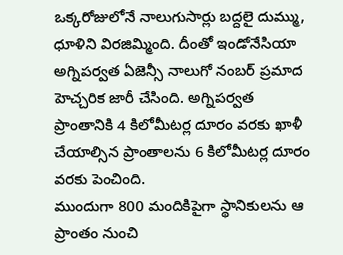ఒక్కరోజులోనే నాలుగుసార్లు బద్దలై దుమ్ము, ధూళిని విరజిమ్మింది. దీంతో ఇండోనేసియా అగ్నిపర్వత ఏజెన్సీ నాలుగో నంబర్ ప్రమాద హెచ్చరిక జారీ చేసింది. అగ్నిపర్వత ప్రాంతానికి 4 కిలోమీటర్ల దూరం వరకు ఖాళీ చేయాల్సిన ప్రాంతాలను 6 కిలోమీటర్ల దూరం వరకు పెంచింది.
ముందుగా 800 మందికిపైగా స్థానికులను ఆ ప్రాంతం నుంచి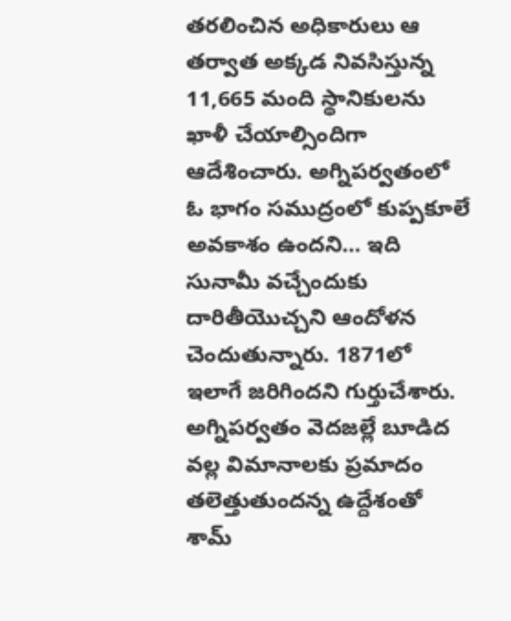తరలించిన అధికారులు ఆ తర్వాత అక్కడ నివసిస్తున్న 11,665 మంది స్థానికులను ఖాళీ చేయాల్సిందిగా ఆదేశించారు. అగ్నిపర్వతంలో ఓ భాగం సముద్రంలో కుప్పకూలే అవకాశం ఉందని… ఇది సునామీ వచ్చేందుకు దారితీయొచ్చని ఆందోళన చెందుతున్నారు. 1871లో ఇలాగే జరిగిందని గుర్తుచేశారు.
అగ్నిపర్వతం వెదజల్లే బూడిద వల్ల విమానాలకు ప్రమాదం తలెత్తుతుందన్న ఉద్దేశంతో శామ్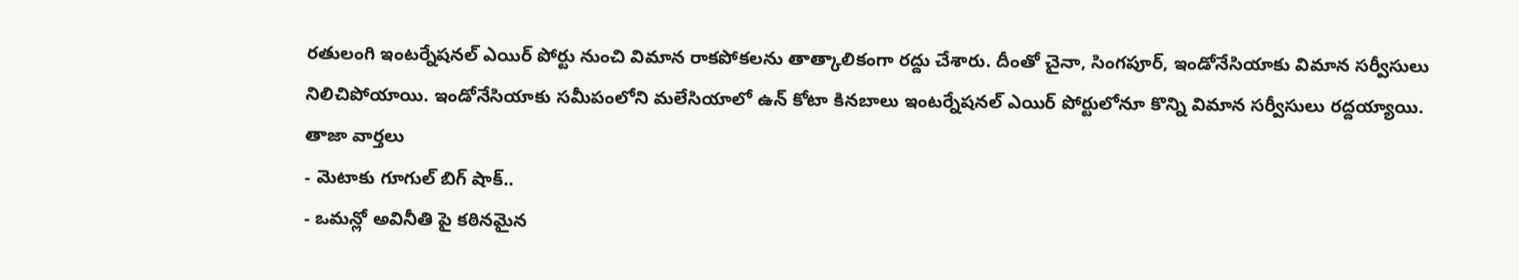రతులంగి ఇంటర్నేషనల్ ఎయిర్ పోర్టు నుంచి విమాన రాకపోకలను తాత్కాలికంగా రద్దు చేశారు. దీంతో చైనా, సింగపూర్, ఇండోనేసియాకు విమాన సర్వీసులు నిలిచిపోయాయి. ఇండోనేసియాకు సమీపంలోని మలేసియాలో ఉన్ కోటా కినబాలు ఇంటర్నేషనల్ ఎయిర్ పోర్టులోనూ కొన్ని విమాన సర్వీసులు రద్దయ్యాయి.
తాజా వార్తలు
- మెటాకు గూగుల్ బిగ్ షాక్..
- ఒమన్లో అవినీతి పై కఠినమైన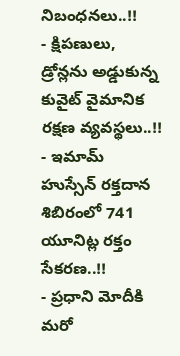నిబంధనలు..!!
- క్షిపణులు, డ్రోన్లను అడ్డుకున్న కువైట్ వైమానిక రక్షణ వ్యవస్థలు..!!
- ఇమామ్ హుస్సేన్ రక్తదాన శిబిరంలో 741 యూనిట్ల రక్తం సేకరణ..!!
- ప్రధాని మోదీకి మరో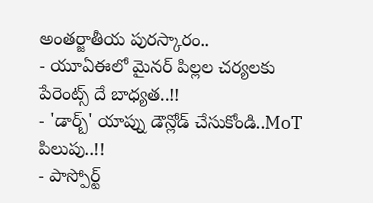అంతర్జాతీయ పురస్కారం..
- యూఏఈలో మైనర్ పిల్లల చర్యలకు పేరెంట్స్ దే బాధ్యత..!!
- 'డార్బ్' యాప్ను డౌన్లోడ్ చేసుకోండి..MoT పిలుపు..!!
- పాస్పోర్ట్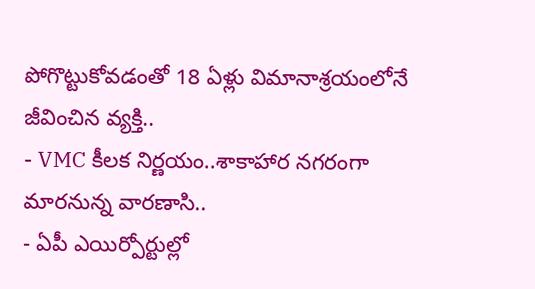పోగొట్టుకోవడంతో 18 ఏళ్లు విమానాశ్రయంలోనే జీవించిన వ్యక్తి..
- VMC కీలక నిర్ణయం..శాకాహార నగరంగా మారనున్న వారణాసి..
- ఏపీ ఎయిర్పోర్టుల్లో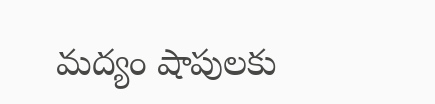మద్యం షాపులకు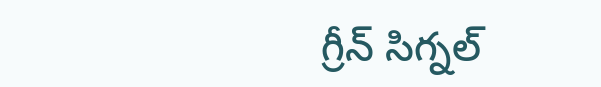గ్రీన్ సిగ్నల్